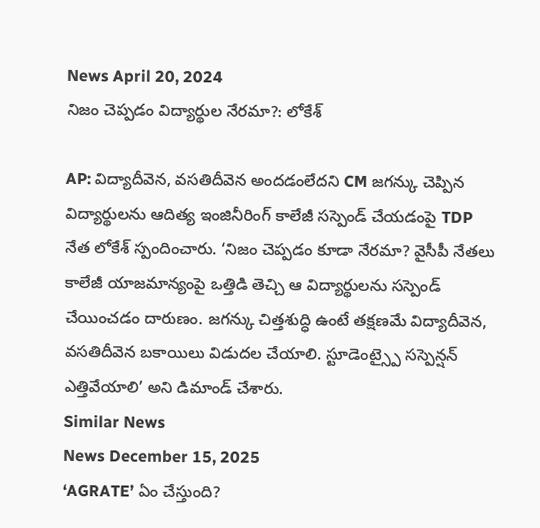News April 20, 2024
నిజం చెప్పడం విద్యార్థుల నేరమా?: లోకేశ్

AP: విద్యాదీవెన, వసతిదీవెన అందడంలేదని CM జగన్కు చెప్పిన విద్యార్థులను ఆదిత్య ఇంజినీరింగ్ కాలేజీ సస్పెండ్ చేయడంపై TDP నేత లోకేశ్ స్పందించారు. ‘నిజం చెప్పడం కూడా నేరమా? వైసీపీ నేతలు కాలేజీ యాజమాన్యంపై ఒత్తిడి తెచ్చి ఆ విద్యార్థులను సస్పెండ్ చేయించడం దారుణం. జగన్కు చిత్తశుద్ధి ఉంటే తక్షణమే విద్యాదీవెన, వసతిదీవెన బకాయిలు విడుదల చేయాలి. స్టూడెంట్స్పై సస్పెన్షన్ ఎత్తివేయాలి’ అని డిమాండ్ చేశారు.
Similar News
News December 15, 2025
‘AGRATE’ ఏం చేస్తుంది?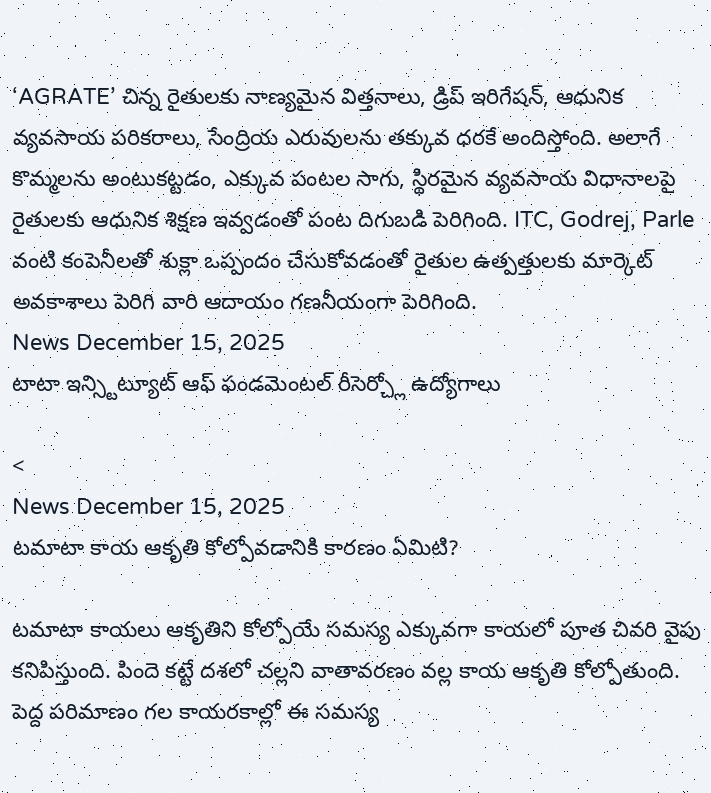‘AGRATE’ చిన్న రైతులకు నాణ్యమైన విత్తనాలు, డ్రిప్ ఇరిగేషన్, ఆధునిక వ్యవసాయ పరికరాలు, సేంద్రియ ఎరువులను తక్కువ ధరకే అందిస్తోంది. అలాగే కొమ్మలను అంటుకట్టడం, ఎక్కువ పంటల సాగు, స్థిరమైన వ్యవసాయ విధానాలపై రైతులకు ఆధునిక శిక్షణ ఇవ్వడంతో పంట దిగుబడి పెరిగింది. ITC, Godrej, Parle వంటి కంపెనీలతో శుక్లా ఒప్పందం చేసుకోవడంతో రైతుల ఉత్పత్తులకు మార్కెట్ అవకాశాలు పెరిగి వారి ఆదాయం గణనీయంగా పెరిగింది.
News December 15, 2025
టాటా ఇన్స్టిట్యూట్ ఆఫ్ ఫండమెంటల్ రీసెర్చ్లో ఉద్యోగాలు

<
News December 15, 2025
టమాటా కాయ ఆకృతి కోల్పోవడానికి కారణం ఏమిటి?

టమాటా కాయలు ఆకృతిని కోల్పోయే సమస్య ఎక్కువగా కాయలో పూత చివరి వైపు కనిపిస్తుంది. పిందె కట్టే దశలో చల్లని వాతావరణం వల్ల కాయ ఆకృతి కోల్పోతుంది. పెద్ద పరిమాణం గల కాయరకాల్లో ఈ సమస్య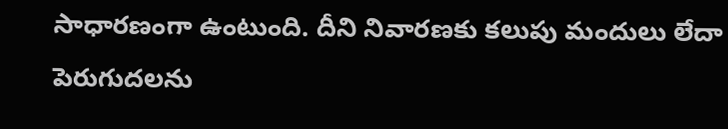సాధారణంగా ఉంటుంది. దీని నివారణకు కలుపు మందులు లేదా పెరుగుదలను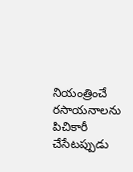నియంత్రించే రసాయనాలను పిచికారీ చేసేటప్పుడు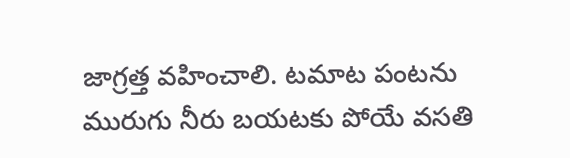జాగ్రత్త వహించాలి. టమాట పంటను మురుగు నీరు బయటకు పోయే వసతి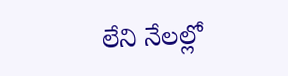లేని నేలల్లో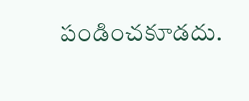పండించకూడదు.